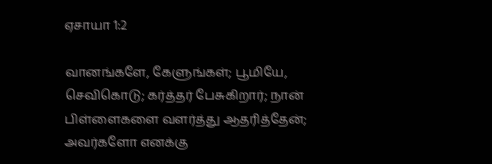ஏசாயா 1:2

வானங்களே, கேளுங்கள்; பூமியே, செவிகொடு; கர்த்தர் பேசுகிறார்; நான் பிள்ளைகளை வளர்த்து ஆதரித்தேன்; அவர்களோ எனக்கு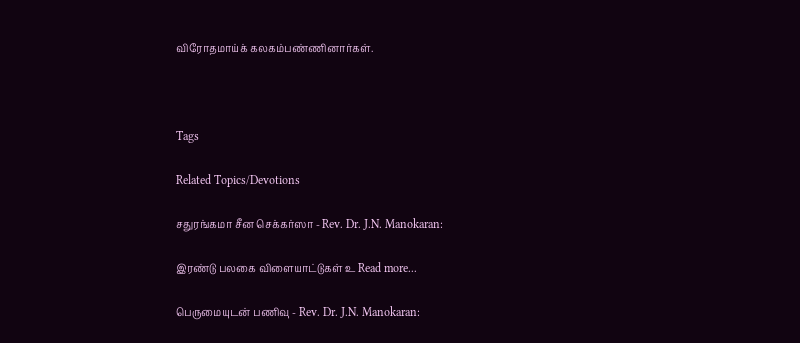விரோதமாய்க் கலகம்பண்ணினார்கள்.



Tags

Related Topics/Devotions

சதுரங்கமா சீன செக்கர்ஸா - Rev. Dr. J.N. Manokaran:

இரண்டு பலகை விளையாட்டுகள் உ Read more...

பெருமையுடன் பணிவு - Rev. Dr. J.N. Manokaran: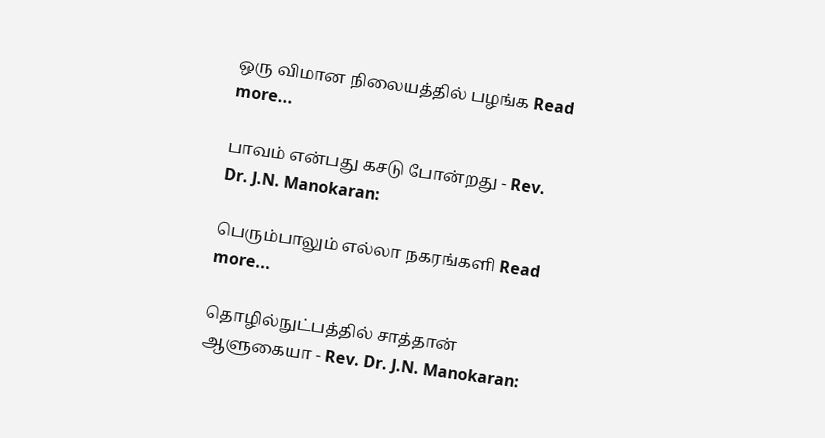ஒரு விமான நிலையத்தில் பழங்க Read more...

பாவம் என்பது கசடு போன்றது - Rev. Dr. J.N. Manokaran:

பெரும்பாலும் எல்லா நகரங்களி Read more...

தொழில்நுட்பத்தில் சாத்தான் ஆளுகையா - Rev. Dr. J.N. Manokaran: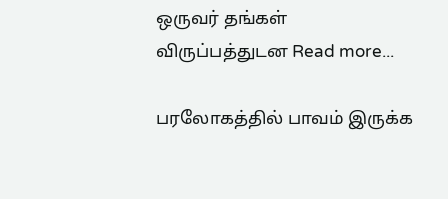ஒருவர் தங்கள் விருப்பத்துடன Read more...

பரலோகத்தில் பாவம் இருக்க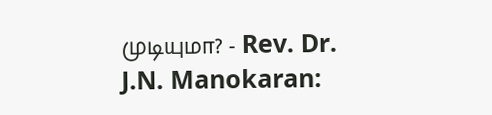முடியுமா? - Rev. Dr. J.N. Manokaran: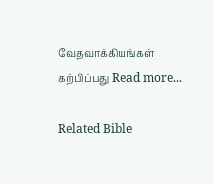வேதவாக்கியங்கள் கற்பிப்பது Read more...

Related Bible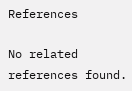References

No related references found.